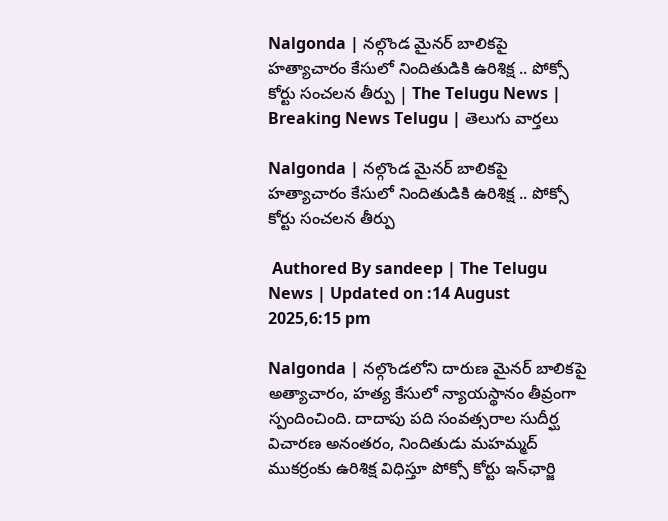Nalgonda | నల్గొండ మైనర్ బాలికపై హత్యాచారం కేసులో నిందితుడికి ఉరిశిక్ష .. పోక్సో కోర్టు సంచలన తీర్పు | The Telugu News | Breaking News Telugu | తెలుగు వార్త‌లు

Nalgonda | నల్గొండ మైనర్ బాలికపై హత్యాచారం కేసులో నిందితుడికి ఉరిశిక్ష .. పోక్సో కోర్టు సంచలన తీర్పు

 Authored By sandeep | The Telugu News | Updated on :14 August 2025,6:15 pm

Nalgonda | నల్గొండలోని దారుణ మైనర్ బాలికపై అత్యాచారం, హత్య కేసులో న్యాయస్థానం తీవ్రంగా స్పందించింది. దాదాపు పది సంవత్సరాల సుదీర్ఘ విచారణ అనంతరం, నిందితుడు మహమ్మద్ ముకర్రంకు ఉరిశిక్ష విధిస్తూ పోక్సో కోర్టు ఇన్‌ఛార్జి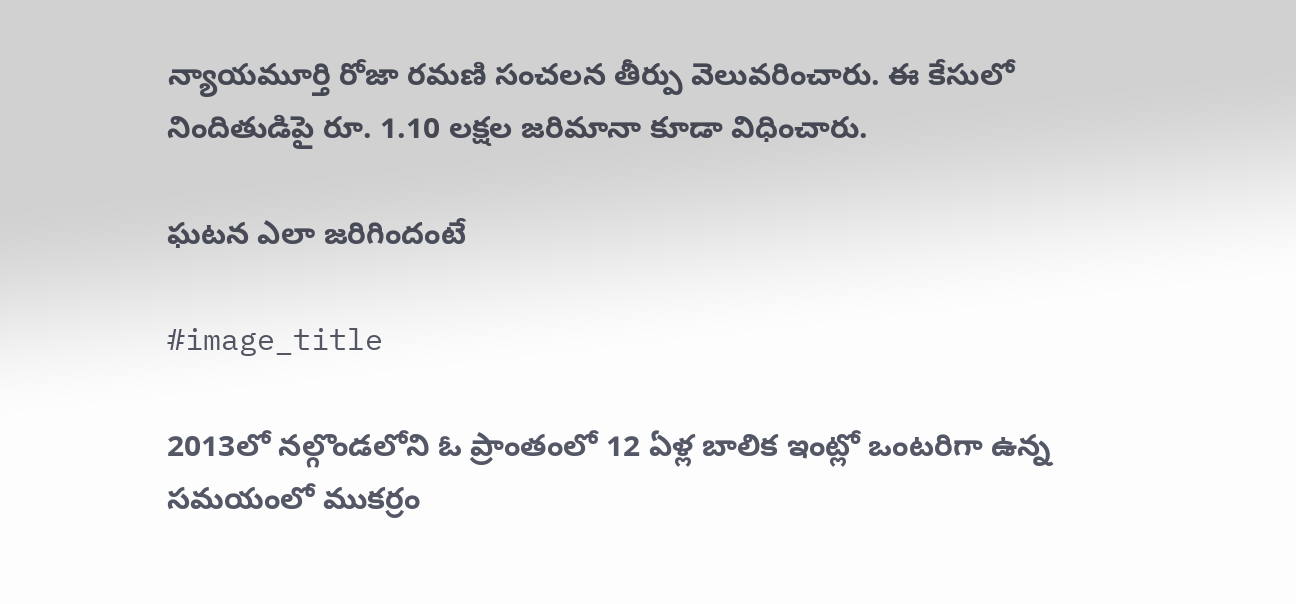న్యాయమూర్తి రోజా రమణి సంచలన తీర్పు వెలువరించారు. ఈ కేసులో నిందితుడిపై రూ. 1.10 లక్షల జరిమానా కూడా విధించారు.

ఘటన ఎలా జరిగిందంటే

#image_title

2013లో నల్గొండలోని ఓ ప్రాంతంలో 12 ఏళ్ల బాలిక ఇంట్లో ఒంటరిగా ఉన్న సమయంలో ముకర్రం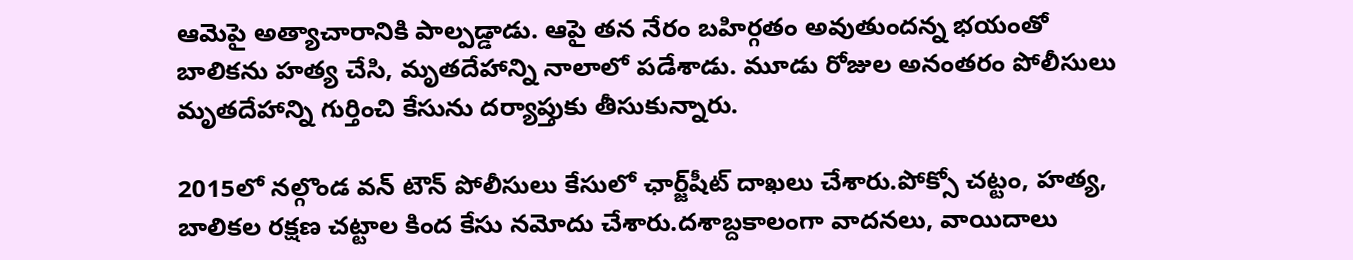ఆమెపై అత్యాచారానికి పాల్పడ్డాడు. ఆపై తన నేరం బహిర్గతం అవుతుందన్న భయంతో బాలికను హత్య చేసి, మృతదేహాన్ని నాలాలో పడేశాడు. మూడు రోజుల అనంతరం పోలీసులు మృతదేహాన్ని గుర్తించి కేసును దర్యాప్తుకు తీసుకున్నారు.

2015లో నల్గొండ వన్ టౌన్ పోలీసులు కేసులో ఛార్జ్‌షీట్ దాఖలు చేశారు.పోక్సో చట్టం, హత్య, బాలికల రక్షణ చట్టాల కింద కేసు నమోదు చేశారు.దశాబ్దకాలంగా వాదనలు, వాయిదాలు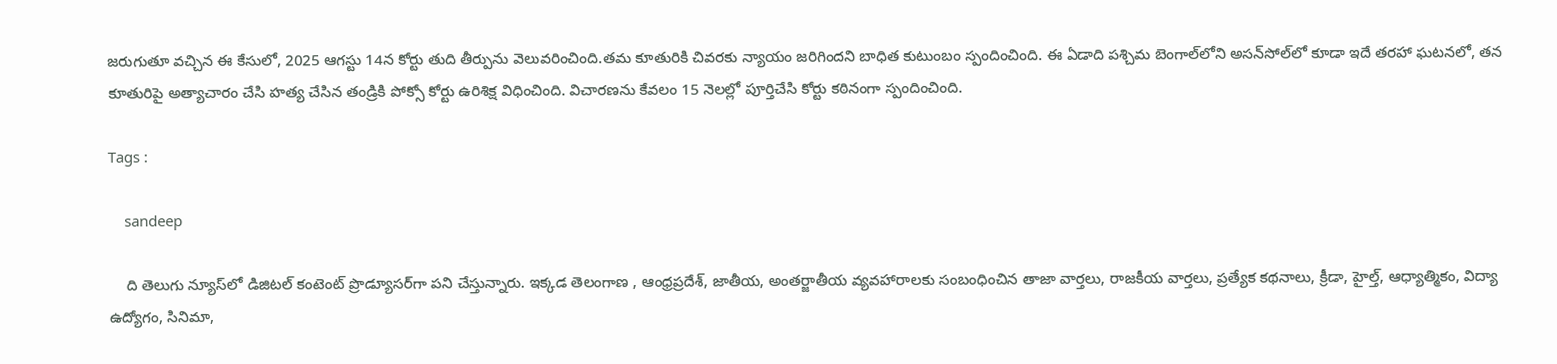జరుగుతూ వచ్చిన ఈ కేసులో, 2025 ఆగస్టు 14న కోర్టు తుది తీర్పును వెలువరించింది.తమ కూతురికి చివరకు న్యాయం జరిగిందని బాధిత కుటుంబం స్పందించింది. ఈ ఏడాది పశ్చిమ బెంగాల్‌లోని అసన్‌సోల్‌లో కూడా ఇదే తరహా ఘటనలో, తన కూతురిపై అత్యాచారం చేసి హత్య చేసిన తండ్రికి పోక్సో కోర్టు ఉరిశిక్ష విధించింది. విచారణను కేవలం 15 నెలల్లో పూర్తిచేసి కోర్టు కఠినంగా స్పందించింది.

Tags :

    sandeep

    ది తెలుగు న్యూస్‌లో డిజిటల్ కంటెంట్ ప్రొడ్యూసర్‌గా పని చేస్తున్నారు. ఇక్కడ తెలంగాణ , ఆంధ్ర‌ప్ర‌దేశ్‌, జాతీయ, అంతర్జాతీయ వ్యవహారాలకు సంబంధించిన తాజా వార్తలు, రాజకీయ వార్తలు, ప్ర‌త్యేక క‌థ‌నాలు, క్రీడా, హైల్త్‌, ఆధ్యాత్మికం, విద్యా ఉద్యోగం, సినిమా,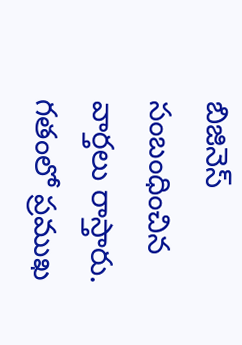బిజినెస్ సంబంధించిన వార్త‌లు రాస్తారు. గ‌తంలో ప్ర‌ముఖ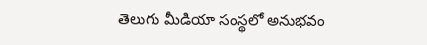తెలుగు మీడియా సంస్థ‌లో అనుభ‌వం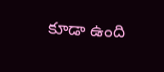కూడా ఉంది